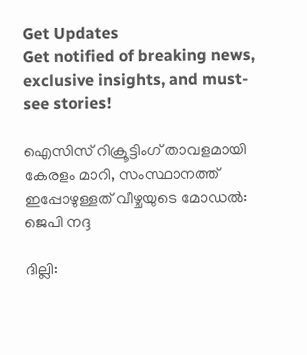Get Updates
Get notified of breaking news, exclusive insights, and must-see stories!

ഐസിസ് റിക്രൂട്ടിംഗ് താവളമായി കേരളം മാറി, സംസ്ഥാനത്ത് ഇപ്പോഴുള്ളത് വീഴ്ചയുടെ മോഡല്‍: ജെപി നദ്ദ

ദില്ലി: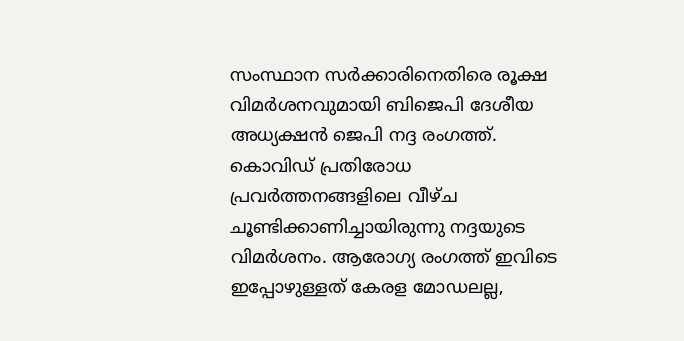സംസ്ഥാന സര്‍ക്കാരിനെതിരെ രൂക്ഷ വിമര്‍ശനവുമായി ബിജെപി ദേശീയ അധ്യക്ഷന്‍ ജെപി നദ്ദ രംഗത്ത്. കൊവിഡ് പ്രതിരോധ പ്രവര്‍ത്തനങ്ങളിലെ വീഴ്ച ചൂണ്ടിക്കാണിച്ചായിരുന്നു നദ്ദയുടെ വിമര്‍ശനം. ആരോഗ്യ രംഗത്ത് ഇവിടെ ഇപ്പോഴുള്ളത് കേരള മോഡലല്ല,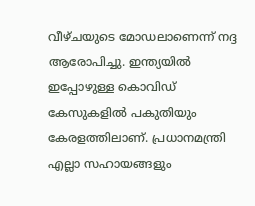വീഴ്ചയുടെ മോഡലാണെന്ന് നദ്ദ ആരോപിച്ചു. ഇന്ത്യയില്‍ ഇപ്പോഴുള്ള കൊവിഡ് കേസുകളില്‍ പകുതിയും കേരളത്തിലാണ്. പ്രധാനമന്ത്രി എല്ലാ സഹായങ്ങളും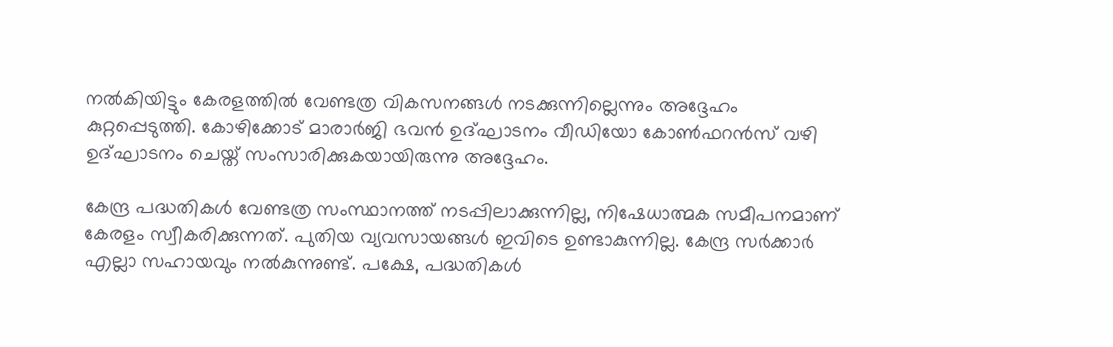നല്‍കിയിട്ടും കേരളത്തില്‍ വേണ്ടത്ര വികസനങ്ങള്‍ നടക്കുന്നില്ലെന്നും അദ്ദേഹം കുറ്റപ്പെടുത്തി. കോഴിക്കോട് മാരാര്‍ജി ഭവന്‍ ഉദ്ഘാടനം വീഡിയോ കോണ്‍ഫറന്‍സ് വഴി ഉദ്ഘാടനം ചെയ്ത് സംസാരിക്കുകയായിരുന്നു അദ്ദേഹം.

കേന്ദ്ര പദ്ധതികള്‍ വേണ്ടത്ര സംസ്ഥാനത്ത് നടപ്പിലാക്കുന്നില്ല, നിഷേധാത്മക സമീപനമാണ് കേരളം സ്വീകരിക്കുന്നത്. പുതിയ വ്യവസായങ്ങള്‍ ഇവിടെ ഉണ്ടാകുന്നില്ല. കേന്ദ്ര സര്‍ക്കാര്‍ എല്ലാ സഹായവും നല്‍കുന്നുണ്ട്. പക്ഷേ, പദ്ധതികള്‍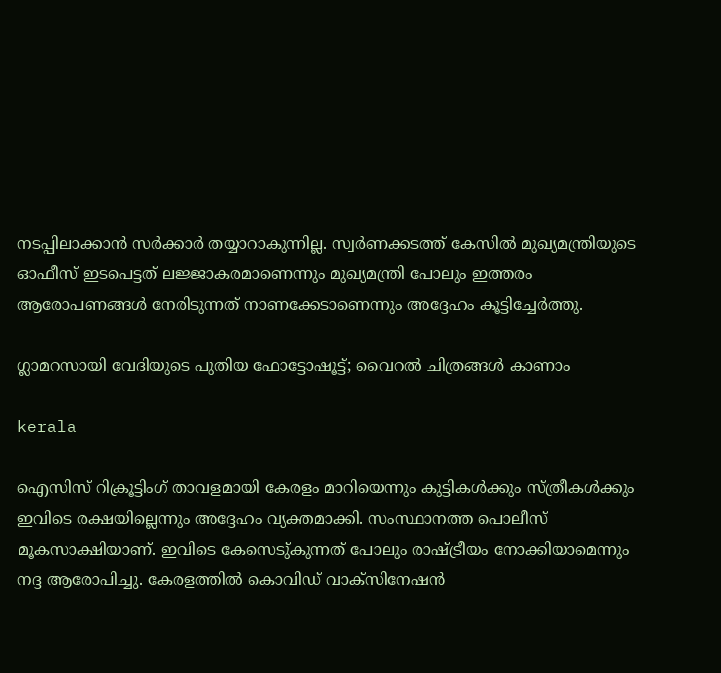നടപ്പിലാക്കാന്‍ സര്‍ക്കാര്‍ തയ്യാറാകുന്നില്ല. സ്വര്‍ണക്കടത്ത് കേസില്‍ മുഖ്യമന്ത്രിയുടെ ഓഫീസ് ഇടപെട്ടത് ലജ്ജാകരമാണെന്നും മുഖ്യമന്ത്രി പോലും ഇത്തരം ആരോപണങ്ങള്‍ നേരിടുന്നത് നാണക്കേടാണെന്നും അദ്ദേഹം കൂട്ടിച്ചേര്‍ത്തു.

ഗ്ലാമറസായി വേദിയുടെ പുതിയ ഫോട്ടോഷൂട്ട്; വൈറല്‍ ചിത്രങ്ങള്‍ കാണാം

kerala

ഐസിസ് റിക്രൂട്ടിംഗ് താവളമായി കേരളം മാറിയെന്നും കുട്ടികള്‍ക്കും സ്ത്രീകള്‍ക്കും ഇവിടെ രക്ഷയില്ലെന്നും അദ്ദേഹം വ്യക്തമാക്കി. സംസ്ഥാനത്ത പൊലീസ് മൂകസാക്ഷിയാണ്. ഇവിടെ കേസെടു്കുന്നത് പോലും രാഷ്ട്രീയം നോക്കിയാമെന്നും നദ്ദ ആരോപിച്ചു. കേരളത്തില്‍ കൊവിഡ് വാക്‌സിനേഷന്‍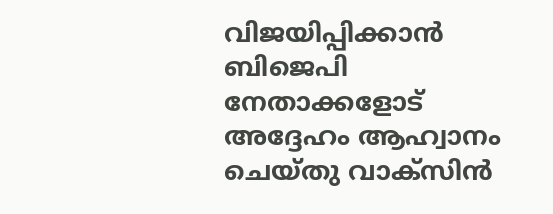വിജയിപ്പിക്കാന്‍ ബിജെപി നേതാക്കളോട് അദ്ദേഹം ആഹ്വാനം ചെയ്തു വാക്‌സിന്‍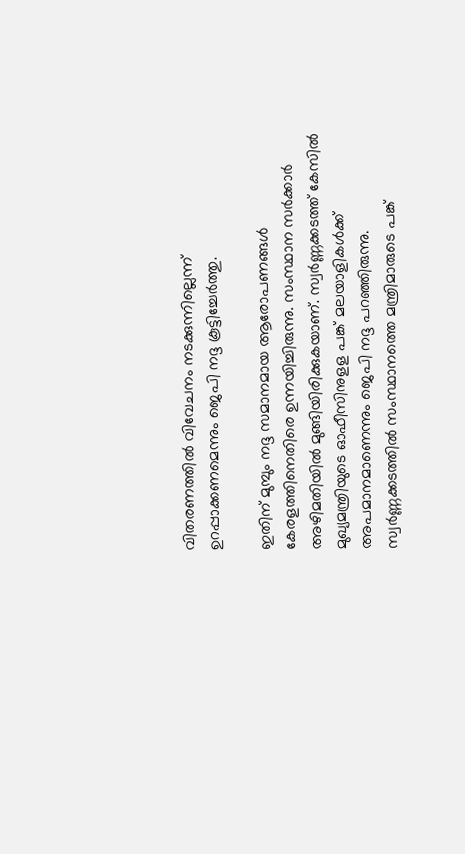വിതരണത്തില്‍ വിവേചനം നടക്കുന്നില്ലെന്ന് ഉറപ്പാക്കണമെന്നും ജെപി നദ്ദ കൂട്ടിച്ചേര്‍ത്തു.

ഇതിന് മുമ്പും നദ്ദ സമാനമായ ആരോപണങ്ങള്‍ കേരളത്തിനെതിരെ ഉന്നയിച്ചിരുന്നു. സംസ്ഥാന സര്‍ക്കാര്‍ അഴിമതിയില്‍ മുങ്ങിയിരിക്കുകയാണ്. സ്വര്‍ണ്ണക്കടത്ത് കേസില്‍ മുഖ്യമന്ത്രിയുടെ ഓഫീസിനുളള പങ്ക് മലയാളികള്‍ക്ക് അപമാനമാണെന്നും ജെപി നദ്ദ പറഞ്ഞിരുന്നു. സ്വര്‍ണ്ണക്കടത്തില്‍ സംസ്ഥാനത്തെ മന്ത്രിമാരുടെ പങ്ക്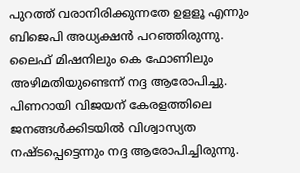പുറത്ത് വരാനിരിക്കുന്നതേ ഉളളൂ എന്നും ബിജെപി അധ്യക്ഷന്‍ പറഞ്ഞിരുന്നു. ലൈഫ് മിഷനിലും കെ ഫോണിലും അഴിമതിയുണ്ടെന്ന് നദ്ദ ആരോപിച്ചു. പിണറായി വിജയന് കേരളത്തിലെ ജനങ്ങള്‍ക്കിടയില്‍ വിശ്വാസ്യത നഷ്ടപ്പെട്ടെന്നും നദ്ദ ആരോപിച്ചിരുന്നു.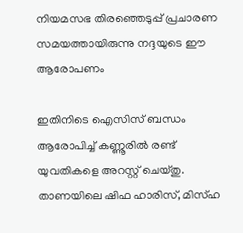നിയമസഭ തിരഞ്ഞെടുപ്പ് പ്രചാരണ സമയത്തായിരുന്നു നദ്ദയുടെ ഈ ആരോപണം

ഇതിനിടെ ഐസിസ് ബന്ധം ആരോപിച്ച് കണ്ണൂരില്‍ രണ്ട് യുവതികളെ അറസ്റ്റ് ചെയ്തു. താണയിലെ ഷിഫ ഹാരിസ്, മിസ്ഹ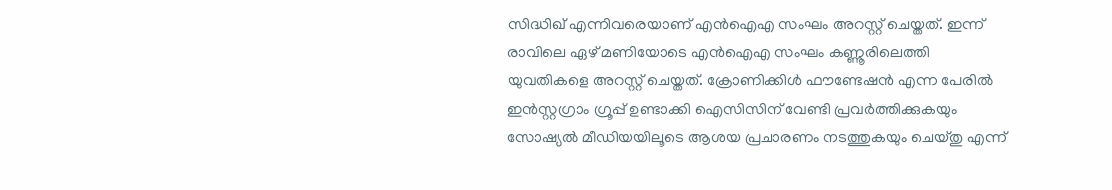സിദ്ധിഖ് എന്നിവരെയാണ് എന്‍ഐഎ സംഘം അറസ്റ്റ് ചെയ്തത്. ഇന്ന് രാവിലെ ഏഴ് മണിയോടെ എന്‍ഐഎ സംഘം കണ്ണൂരിലെത്തി യുവതികളെ അറസ്റ്റ് ചെയ്തത്. ക്രോണിക്കിള്‍ ഫൗണ്ടേഷന്‍ എന്ന പേരില്‍ ഇന്‍സ്റ്റഗ്രാം ഗ്രൂപ്പ് ഉണ്ടാക്കി ഐസിസിന് വേണ്ടി പ്രവര്‍ത്തിക്കുകയും സോഷ്യല്‍ മീഡിയയിലൂടെ ആശയ പ്രചാരണം നടത്തുകയും ചെയ്തു എന്ന്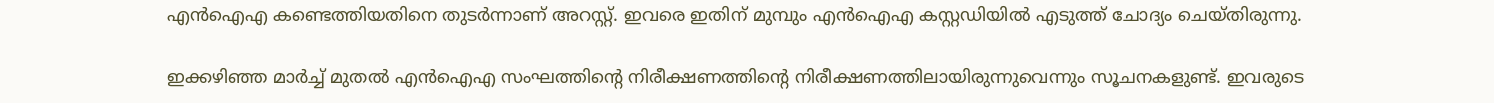എന്‍ഐഎ കണ്ടെത്തിയതിനെ തുടര്‍ന്നാണ് അറസ്റ്റ്. ഇവരെ ഇതിന് മുമ്പും എന്‍ഐഎ കസ്റ്റഡിയില്‍ എടുത്ത് ചോദ്യം ചെയ്തിരുന്നു.

ഇക്കഴിഞ്ഞ മാര്‍ച്ച് മുതല്‍ എന്‍ഐഎ സംഘത്തിന്റെ നിരീക്ഷണത്തിന്റെ നിരീക്ഷണത്തിലായിരുന്നുവെന്നും സൂചനകളുണ്ട്. ഇവരുടെ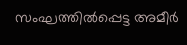സംഘത്തില്‍പ്പെട്ട അമീര്‍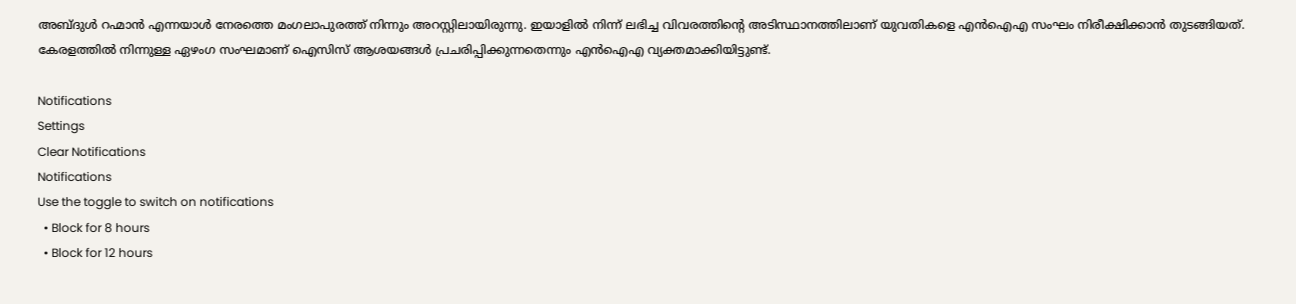അബ്ദുള്‍ റഹ്മാന്‍ എന്നയാള്‍ നേരത്തെ മംഗലാപുരത്ത് നിന്നും അറസ്റ്റിലായിരുന്നു. ഇയാളില്‍ നിന്ന് ലഭിച്ച വിവരത്തിന്റെ അടിസ്ഥാനത്തിലാണ് യുവതികളെ എന്‍ഐഎ സംഘം നിരീക്ഷിക്കാന്‍ തുടങ്ങിയത്. കേരളത്തില്‍ നിന്നുള്ള ഏഴംഗ സംഘമാണ് ഐസിസ് ആശയങ്ങള്‍ പ്രചരിപ്പിക്കുന്നതെന്നും എന്‍ഐഎ വ്യക്തമാക്കിയിട്ടുണ്ട്.

Notifications
Settings
Clear Notifications
Notifications
Use the toggle to switch on notifications
  • Block for 8 hours
  • Block for 12 hours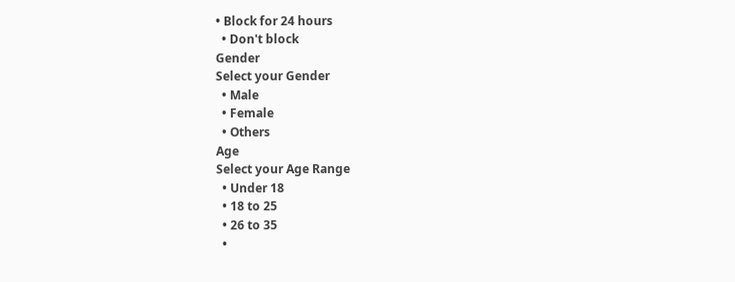• Block for 24 hours
  • Don't block
Gender
Select your Gender
  • Male
  • Female
  • Others
Age
Select your Age Range
  • Under 18
  • 18 to 25
  • 26 to 35
  •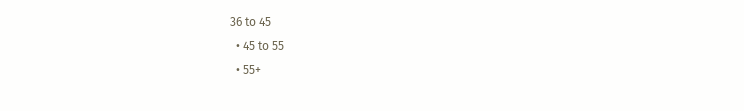36 to 45
  • 45 to 55
  • 55+